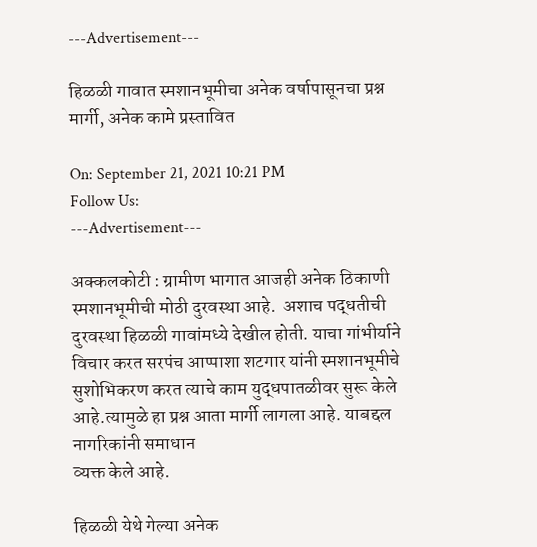---Advertisement---

हिळळी गावात स्मशानभूमीचा अनेक वर्षापासूनचा प्रश्न मार्गी, अनेक कामे प्रस्तावित

On: September 21, 2021 10:21 PM
Follow Us:
---Advertisement---

अक्कलकोटी : ग्रामीण भागात आजही अनेक ठिकाणी स्मशानभूमीची मोठी दुरवस्था आहे.  अशाच पद्धतीची दुरवस्था हिळळी गावांमध्ये देखील होती. याचा गांभीर्याने विचार करत सरपंच आप्पाशा शटगार यांनी स्मशानभूमीचे सुशोभिकरण करत त्याचे काम युद्धपातळीवर सुरू केले आहे.त्यामुळे हा प्रश्न आता मार्गी लागला आहे. याबद्दल नागरिकांनी समाधान
व्यक्त केले आहे.

हिळळी येथे गेल्या अनेक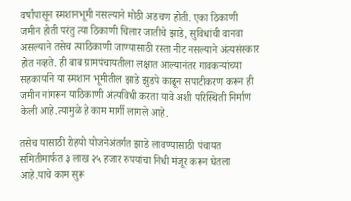वर्षांपासून स्मशानभूमी नसल्याने मोठी अडचण होती. एका ठिकाणी जमीन होती परंतु त्या ठिकाणी चिलार जातीचे झाडे, सुविधांची वानवा असल्याने तसेच त्याठिकाणी जाण्यासाठी रस्ता नीट नसल्याने अंत्यसंस्कार होत नव्हते. ही बाब ग्रामपंचायतीला लक्षात आल्यानंतर गावकऱ्यांच्या सहकार्याने या स्मशान भूमीतील झाडे झुडपे काढून सपाटीकरण करून ही जमीन नांगरून याठिकाणी अंत्यविधी करता यावे अशी परिस्थिती निर्माण केली आहे.त्यामुळे हे काम मार्गी लागले आहे.

तसेच यासाठी रोहयो योजनेअंतर्गत झाडे लावण्यासाठी पंचायत समितीमार्फत ३ लाख २५ हजार रुपयांचा निधी मंजूर करून घेतला आहे.याचे काम सुरू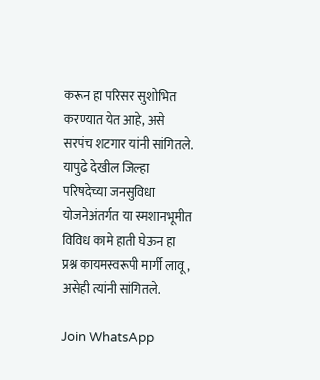करून हा परिसर सुशोभित करण्यात येत आहे, असे सरपंच शटगार यांनी सांगितले. यापुढे देखील जिल्हा परिषदेच्या जनसुविधा योजनेअंतर्गत या स्मशानभूमीत विविध कामे हाती घेऊन हा प्रश्न कायमस्वरूपी मार्गी लावू, असेही त्यांनी सांगितले.

Join WhatsApp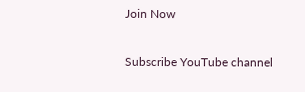Join Now

Subscribe YouTube channel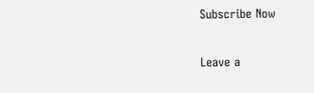Subscribe Now

Leave a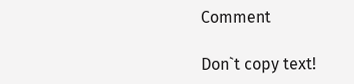Comment

Don`t copy text!